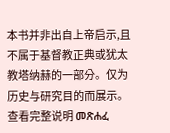本书并非出自上帝启示,且不属于基督教正典或犹太教塔纳赫的一部分。仅为历史与研究目的而展示。 查看完整说明 መጽሐፈ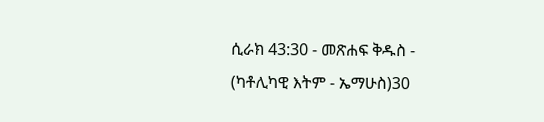ሲራክ 43:30 - መጽሐፍ ቅዱስ - (ካቶሊካዊ እትም - ኤማሁስ)30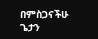በምስጋናችሁ ጌታን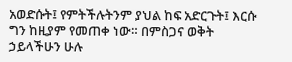አወድሱት፤ የምትችሉትንም ያህል ከፍ አድርጉት፤ እርሱ ግን ከዚያም የመጠቀ ነው። በምስጋና ወቅት ኃይላችሁን ሁሉ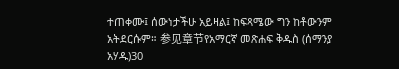ተጠቀሙ፤ ሰውነታችሁ አይዛል፤ ከፍጻሜው ግን ከቶውንም አትደርሱም። 参见章节የአማርኛ መጽሐፍ ቅዱስ (ሰማንያ አሃዱ)30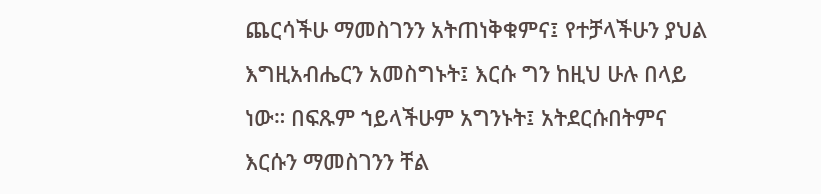ጨርሳችሁ ማመስገንን አትጠነቅቁምና፤ የተቻላችሁን ያህል እግዚአብሔርን አመስግኑት፤ እርሱ ግን ከዚህ ሁሉ በላይ ነው። በፍጹም ኀይላችሁም አግንኑት፤ አትደርሱበትምና እርሱን ማመስገንን ቸል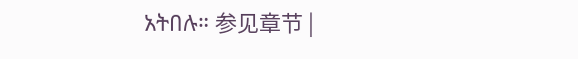አትበሉ። 参见章节 |